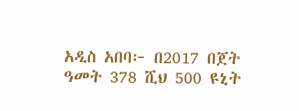አዲስ አበባ፦ በ2017 በጀት ዓመት 378 ሺህ 500 ዩኒት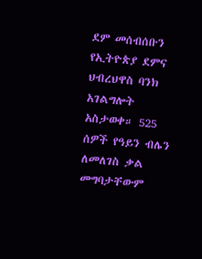ደም መሰብሰቡን የኢትዮጵያ ደምና ህብረህዋስ ባንክ አገልግሎት አስታወቀ። 525 ሰዎች የዓይን ብሌን ለመለገስ ቃል መግባታቸውም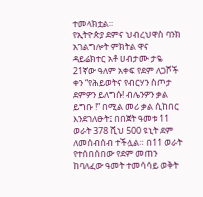ተመላክቷል።
የኢትዮጵያ ደምና ህብረህዋስ ባንክ አገልግሎት ምክትል ዋና ዳይሬክተር አቶ ሀብታሙ ታዬ 21ኛው ዓለም አቀፍ የደም ለጋሾች ቀን “የሕይወትና የብርሃን ስጦታ ደምዎን ይለግሱ! ብሌንዎን ቃል ይግቡ !” በሚል መሪ ቃል ሲከበር እንደገለፁት፤ በበጀት ዓመቱ 11 ወራት 378 ሺህ 500 ዩኒት ደም ለመሰብሰብ ተችሏል። በ11 ወራት የተሰበሰበው የደም መጠን ከባለፈው ዓመት ተመሳሳይ ወቅት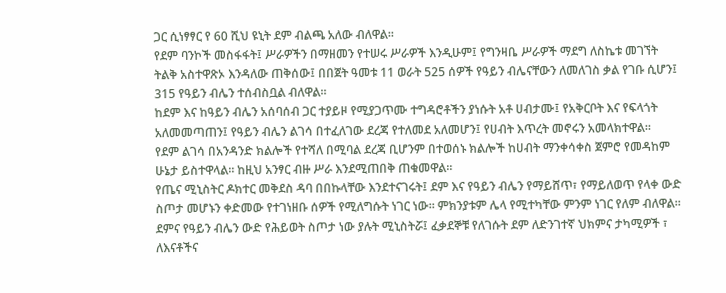ጋር ሲነፃፃር የ 60 ሺህ ዩኒት ደም ብልጫ አለው ብለዋል፡፡
የደም ባንኮች መስፋፋት፤ ሥራዎችን በማዘመን የተሠሩ ሥራዎች እንዲሁም፤ የግንዛቤ ሥራዎች ማደግ ለስኬቱ መገኘት ትልቅ አስተዋጽኦ እንዳለው ጠቅሰው፤ በበጀት ዓመቱ 11 ወራት 525 ሰዎች የዓይን ብሌናቸውን ለመለገስ ቃል የገቡ ሲሆን፤ 315 የዓይን ብሌን ተሰብስቧል ብለዋል።
ከደም እና ከዓይን ብሌን አሰባሰብ ጋር ተያይዞ የሚያጋጥሙ ተግዳሮቶችን ያነሱት አቶ ሀብታሙ፤ የአቅርቦት እና የፍላጎት አለመመጣጠን፤ የዓይን ብሌን ልገሳ በተፈለገው ደረጃ የተለመደ አለመሆን፤ የሀብት እጥረት መኖሩን አመላክተዋል።
የደም ልገሳ በአንዳንድ ክልሎች የተሻለ በሚባል ደረጃ ቢሆንም በተወሰኑ ክልሎች ከሀብት ማንቀሳቀስ ጀምሮ የመዳከም ሁኔታ ይስተዋላል። ከዚህ አንፃር ብዙ ሥራ እንደሚጠበቅ ጠቁመዋል።
የጤና ሚኒስትር ዶክተር መቅደስ ዳባ በበኩላቸው እንደተናገሩት፤ ደም እና የዓይን ብሌን የማይሸጥ፣ የማይለወጥ የላቀ ውድ ስጦታ መሆኑን ቀድመው የተገነዘቡ ሰዎች የሚለግሱት ነገር ነው። ምክንያቱም ሌላ የሚተካቸው ምንም ነገር የለም ብለዋል።
ደምና የዓይን ብሌን ውድ የሕይወት ስጦታ ነው ያሉት ሚኒስትሯ፤ ፈቃደኞቹ የለገሱት ደም ለድንገተኛ ህክምና ታካሚዎች ፣ ለእናቶችና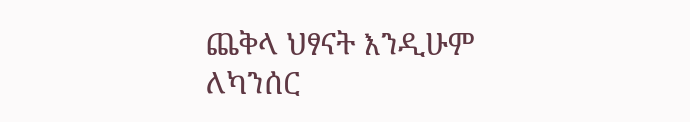ጨቅላ ህፃናት እንዲሁም ለካንሰር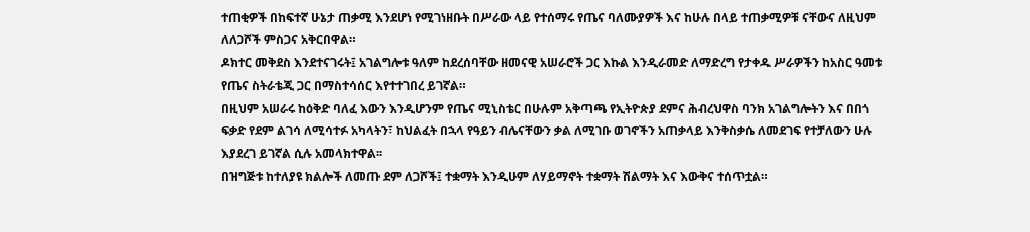ተጠቂዎች በከፍተኛ ሁኔታ ጠቃሚ እንደሆነ የሚገነዘቡት በሥራው ላይ የተሰማሩ የጤና ባለሙያዎች እና ከሁሉ በላይ ተጠቃሚዎቹ ናቸውና ለዚህም ለለጋሾች ምስጋና አቅርበዋል።
ዶክተር መቅደስ እንደተናገሩት፤ አገልግሎቱ ዓለም ከደረሰባቸው ዘመናዊ አሠራሮች ጋር እኩል እንዲራመድ ለማድረግ የታቀዱ ሥራዎችን ከአስር ዓመቱ የጤና ስትራቴጂ ጋር በማስተሳሰር እየተተገበረ ይገኛል።
በዚህም አሠራሩ ከዕቅድ ባለፈ እውን እንዲሆንም የጤና ሚኒስቴር በሁሉም አቅጣጫ የኢትዮጵያ ደምና ሕብረህዋስ ባንክ አገልግሎትን እና በበጎ ፍቃድ የደም ልገሳ ለሚሳተፉ አካላትን፣ ከህልፈት በኋላ የዓይን ብሌናቸውን ቃል ለሚገቡ ወገኖችን አጠቃላይ እንቅስቃሴ ለመደገፍ የተቻለውን ሁሉ እያደረገ ይገኛል ሲሉ አመላክተዋል፡፡
በዝግጅቱ ከተለያዩ ክልሎች ለመጡ ደም ለጋሾች፤ ተቋማት እንዲሁም ለሃይማኖት ተቋማት ሽልማት እና እውቅና ተሰጥቷል።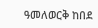ዓመለወርቅ ከበደ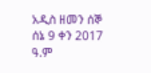አዲስ ዘመን ሰኞ ሰኔ 9 ቀን 2017 ዓ.ም